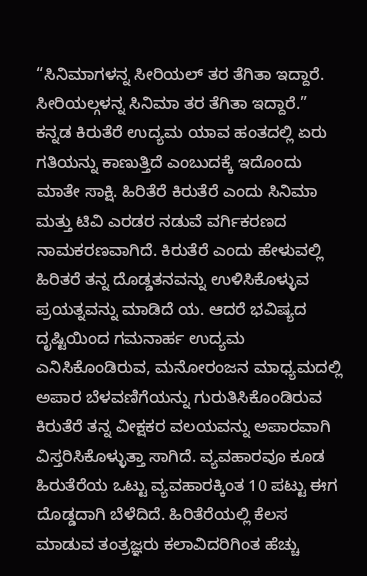“ಸಿನಿಮಾಗಳನ್ನ ಸೀರಿಯಲ್ ತರ ತೆಗಿತಾ ಇದ್ದಾರೆ.
ಸೀರಿಯಲ್ಗಳನ್ನ ಸಿನಿಮಾ ತರ ತೆಗಿತಾ ಇದ್ದಾರೆ.”
ಕನ್ನಡ ಕಿರುತೆರೆ ಉದ್ಯಮ ಯಾವ ಹಂತದಲ್ಲಿ ಏರು ಗತಿಯನ್ನು ಕಾಣುತ್ತಿದೆ ಎಂಬುದಕ್ಕೆ ಇದೊಂದು ಮಾತೇ ಸಾಕ್ಷಿ. ಹಿರಿತೆರೆ ಕಿರುತೆರೆ ಎಂದು ಸಿನಿಮಾ ಮತ್ತು ಟಿವಿ ಎರಡರ ನಡುವೆ ವರ್ಗಿಕರಣದ ನಾಮಕರಣವಾಗಿದೆ. ಕಿರುತೆರೆ ಎಂದು ಹೇಳುವಲ್ಲಿ ಹಿರಿತರೆ ತನ್ನ ದೊಡ್ಡತನವನ್ನು ಉಳಿಸಿಕೊಳ್ಳುವ ಪ್ರಯತ್ನವನ್ನು ಮಾಡಿದೆ ಯ. ಆದರೆ ಭವಿಷ್ಯದ ದೃಷ್ಟಿಯಿಂದ ಗಮನಾರ್ಹ ಉದ್ಯಮ ಎನಿಸಿಕೊಂಡಿರುವ, ಮನೋರಂಜನ ಮಾಧ್ಯಮದಲ್ಲಿ ಅಪಾರ ಬೆಳವಣಿಗೆಯನ್ನು ಗುರುತಿಸಿಕೊಂಡಿರುವ ಕಿರುತೆರೆ ತನ್ನ ವೀಕ್ಷಕರ ವಲಯವನ್ನು ಅಪಾರವಾಗಿ ವಿಸ್ತರಿಸಿಕೊಳ್ಳುತ್ತಾ ಸಾಗಿದೆ. ವ್ಯವಹಾರವೂ ಕೂಡ ಹಿರುತೆರೆಯ ಒಟ್ಟು ವ್ಯವಹಾರಕ್ಕಿಂತ 10 ಪಟ್ಟು ಈಗ ದೊಡ್ಡದಾಗಿ ಬೆಳೆದಿದೆ. ಹಿರಿತೆರೆಯಲ್ಲಿ ಕೆಲಸ ಮಾಡುವ ತಂತ್ರಜ್ಞರು ಕಲಾವಿದರಿಗಿಂತ ಹೆಚ್ಚು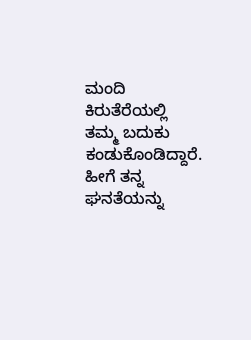ಮಂದಿ ಕಿರುತೆರೆಯಲ್ಲಿ ತಮ್ಮ ಬದುಕು ಕಂಡುಕೊಂಡಿದ್ದಾರೆ.
ಹೀಗೆ ತನ್ನ ಘನತೆಯನ್ನು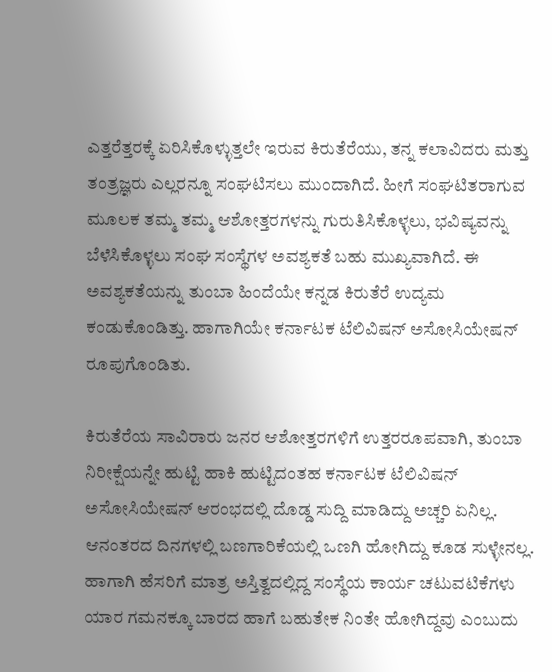ಎತ್ತರೆತ್ತರಕ್ಕೆ ಏರಿಸಿಕೊಳ್ಳುತ್ತಲೇ ಇರುವ ಕಿರುತೆರೆಯು, ತನ್ನ ಕಲಾವಿದರು ಮತ್ತು ತಂತ್ರಜ್ಞರು ಎಲ್ಲರನ್ನೂ ಸಂಘಟಿಸಲು ಮುಂದಾಗಿದೆ. ಹೀಗೆ ಸಂಘಟಿತರಾಗುವ ಮೂಲಕ ತಮ್ಮ ತಮ್ಮ ಆಶೋತ್ತರಗಳನ್ನು ಗುರುತಿಸಿಕೊಳ್ಳಲು, ಭವಿಷ್ಯವನ್ನು ಬೆಳೆಸಿಕೊಳ್ಳಲು ಸಂಘ ಸಂಸ್ಥೆಗಳ ಅವಶ್ಯಕತೆ ಬಹು ಮುಖ್ಯವಾಗಿದೆ. ಈ ಅವಶ್ಯಕತೆಯನ್ನು ತುಂಬಾ ಹಿಂದೆಯೇ ಕನ್ನಡ ಕಿರುತೆರೆ ಉದ್ಯಮ ಕಂಡುಕೊಂಡಿತ್ತು. ಹಾಗಾಗಿಯೇ ಕರ್ನಾಟಕ ಟೆಲಿವಿಷನ್ ಅಸೋಸಿಯೇಷನ್ ರೂಪುಗೊಂಡಿತು.

ಕಿರುತೆರೆಯ ಸಾವಿರಾರು ಜನರ ಆಶೋತ್ತರಗಳಿಗೆ ಉತ್ತರರೂಪವಾಗಿ, ತುಂಬಾ ನಿರೀಕ್ಷೆಯನ್ನೇ ಹುಟ್ಟಿ ಹಾಕಿ ಹುಟ್ಟಿದಂತಹ ಕರ್ನಾಟಕ ಟೆಲಿವಿಷನ್ ಅಸೋಸಿಯೇಷನ್ ಆರಂಭದಲ್ಲಿ ದೊಡ್ಡ ಸುದ್ದಿ ಮಾಡಿದ್ದು ಅಚ್ಚರಿ ಏನಿಲ್ಲ. ಆನಂತರದ ದಿನಗಳಲ್ಲಿ ಬಣಗಾರಿಕೆಯಲ್ಲಿ ಒಣಗಿ ಹೋಗಿದ್ದು ಕೂಡ ಸುಳ್ಳೇನಲ್ಲ. ಹಾಗಾಗಿ ಹೆಸರಿಗೆ ಮಾತ್ರ ಅಸ್ತಿತ್ವದಲ್ಲಿದ್ದ ಸಂಸ್ಥೆಯ ಕಾರ್ಯ ಚಟುವಟಿಕೆಗಳು ಯಾರ ಗಮನಕ್ಕೂ ಬಾರದ ಹಾಗೆ ಬಹುತೇಕ ನಿಂತೇ ಹೋಗಿದ್ದವು ಎಂಬುದು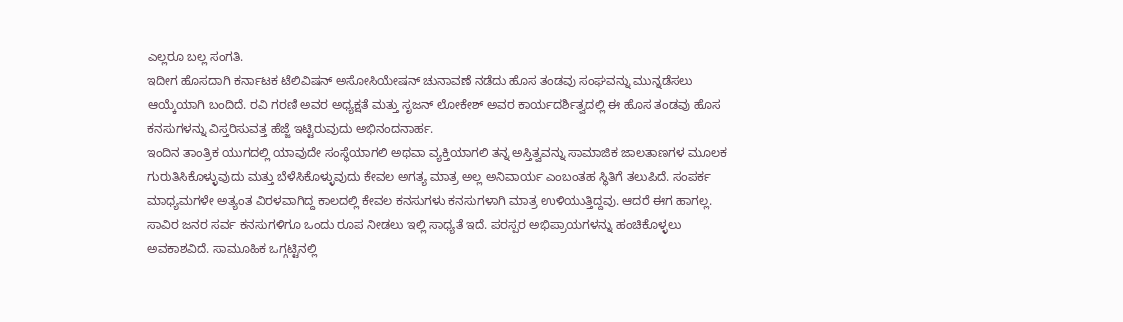ಎಲ್ಲರೂ ಬಲ್ಲ ಸಂಗತಿ.
ಇದೀಗ ಹೊಸದಾಗಿ ಕರ್ನಾಟಕ ಟೆಲಿವಿಷನ್ ಅಸೋಸಿಯೇಷನ್ ಚುನಾವಣೆ ನಡೆದು ಹೊಸ ತಂಡವು ಸಂಘವನ್ನು ಮುನ್ನಡೆಸಲು ಆಯ್ಕೆಯಾಗಿ ಬಂದಿದೆ. ರವಿ ಗರಣಿ ಅವರ ಅಧ್ಯಕ್ಷತೆ ಮತ್ತು ಸೃಜನ್ ಲೋಕೇಶ್ ಅವರ ಕಾರ್ಯದರ್ಶಿತ್ವದಲ್ಲಿ ಈ ಹೊಸ ತಂಡವು ಹೊಸ ಕನಸುಗಳನ್ನು ವಿಸ್ತರಿಸುವತ್ತ ಹೆಜ್ಜೆ ಇಟ್ಟಿರುವುದು ಅಭಿನಂದನಾರ್ಹ.
ಇಂದಿನ ತಾಂತ್ರಿಕ ಯುಗದಲ್ಲಿ ಯಾವುದೇ ಸಂಸ್ಥೆಯಾಗಲಿ ಅಥವಾ ವ್ಯಕ್ತಿಯಾಗಲಿ ತನ್ನ ಅಸ್ತಿತ್ವವನ್ನು ಸಾಮಾಜಿಕ ಜಾಲತಾಣಗಳ ಮೂಲಕ ಗುರುತಿಸಿಕೊಳ್ಳುವುದು ಮತ್ತು ಬೆಳೆಸಿಕೊಳ್ಳುವುದು ಕೇವಲ ಅಗತ್ಯ ಮಾತ್ರ ಅಲ್ಲ ಅನಿವಾರ್ಯ ಎಂಬಂತಹ ಸ್ಥಿತಿಗೆ ತಲುಪಿದೆ. ಸಂಪರ್ಕ ಮಾಧ್ಯಮಗಳೇ ಅತ್ಯಂತ ವಿರಳವಾಗಿದ್ದ ಕಾಲದಲ್ಲಿ ಕೇವಲ ಕನಸುಗಳು ಕನಸುಗಳಾಗಿ ಮಾತ್ರ ಉಳಿಯುತ್ತಿದ್ದವು. ಆದರೆ ಈಗ ಹಾಗಲ್ಲ. ಸಾವಿರ ಜನರ ಸರ್ವ ಕನಸುಗಳಿಗೂ ಒಂದು ರೂಪ ನೀಡಲು ಇಲ್ಲಿ ಸಾಧ್ಯತೆ ಇದೆ. ಪರಸ್ಪರ ಅಭಿಪ್ರಾಯಗಳನ್ನು ಹಂಚಿಕೊಳ್ಳಲು ಅವಕಾಶವಿದೆ. ಸಾಮೂಹಿಕ ಒಗ್ಗಟ್ಟಿನಲ್ಲಿ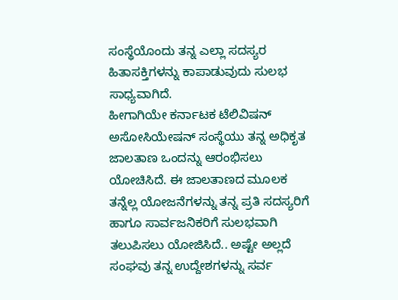ಸಂಸ್ಥೆಯೊಂದು ತನ್ನ ಎಲ್ಲಾ ಸದಸ್ಯರ ಹಿತಾಸಕ್ತಿಗಳನ್ನು ಕಾಪಾಡುವುದು ಸುಲಭ ಸಾಧ್ಯವಾಗಿದೆ.
ಹೀಗಾಗಿಯೇ ಕರ್ನಾಟಕ ಟೆಲಿವಿಷನ್ ಅಸೋಸಿಯೇಷನ್ ಸಂಸ್ಥೆಯು ತನ್ನ ಅಧಿಕೃತ ಜಾಲತಾಣ ಒಂದನ್ನು ಆರಂಭಿಸಲು ಯೋಚಿಸಿದೆ. ಈ ಜಾಲತಾಣದ ಮೂಲಕ ತನ್ನೆಲ್ಲ ಯೋಜನೆಗಳನ್ನು ತನ್ನ ಪ್ರತಿ ಸದಸ್ಯರಿಗೆ ಹಾಗೂ ಸಾರ್ವಜನಿಕರಿಗೆ ಸುಲಭವಾಗಿ ತಲುಪಿಸಲು ಯೋಜಿಸಿದೆ.. ಅಷ್ಟೇ ಅಲ್ಲದೆ ಸಂಘವು ತನ್ನ ಉದ್ದೇಶಗಳನ್ನು ಸರ್ವ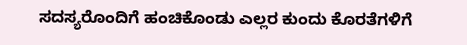ಸದಸ್ಯರೊಂದಿಗೆ ಹಂಚಿಕೊಂಡು ಎಲ್ಲರ ಕುಂದು ಕೊರತೆಗಳಿಗೆ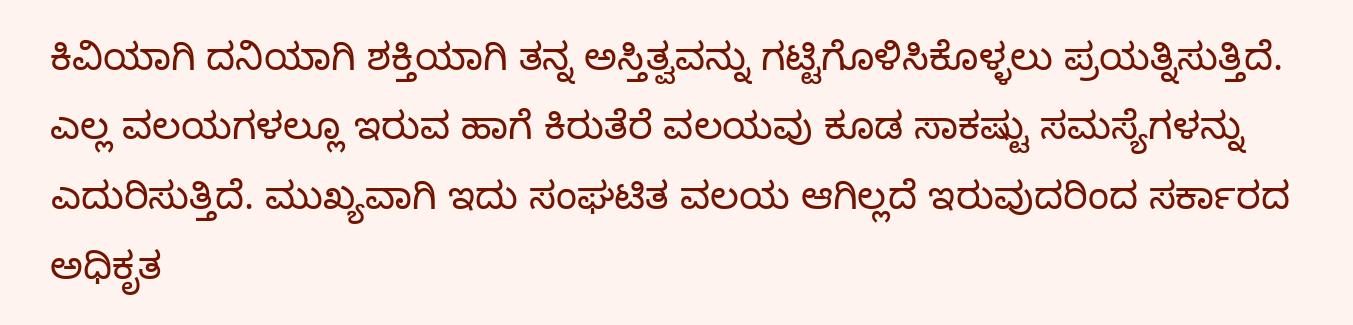ಕಿವಿಯಾಗಿ ದನಿಯಾಗಿ ಶಕ್ತಿಯಾಗಿ ತನ್ನ ಅಸ್ತಿತ್ವವನ್ನು ಗಟ್ಟಿಗೊಳಿಸಿಕೊಳ್ಳಲು ಪ್ರಯತ್ನಿಸುತ್ತಿದೆ.
ಎಲ್ಲ ವಲಯಗಳಲ್ಲೂ ಇರುವ ಹಾಗೆ ಕಿರುತೆರೆ ವಲಯವು ಕೂಡ ಸಾಕಷ್ಟು ಸಮಸ್ಯೆಗಳನ್ನು ಎದುರಿಸುತ್ತಿದೆ. ಮುಖ್ಯವಾಗಿ ಇದು ಸಂಘಟಿತ ವಲಯ ಆಗಿಲ್ಲದೆ ಇರುವುದರಿಂದ ಸರ್ಕಾರದ ಅಧಿಕೃತ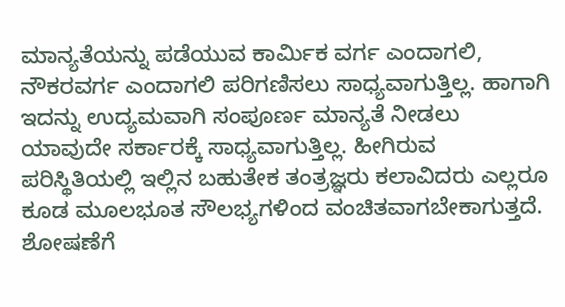ಮಾನ್ಯತೆಯನ್ನು ಪಡೆಯುವ ಕಾರ್ಮಿಕ ವರ್ಗ ಎಂದಾಗಲಿ, ನೌಕರವರ್ಗ ಎಂದಾಗಲಿ ಪರಿಗಣಿಸಲು ಸಾಧ್ಯವಾಗುತ್ತಿಲ್ಲ. ಹಾಗಾಗಿ ಇದನ್ನು ಉದ್ಯಮವಾಗಿ ಸಂಪೂರ್ಣ ಮಾನ್ಯತೆ ನೀಡಲು ಯಾವುದೇ ಸರ್ಕಾರಕ್ಕೆ ಸಾಧ್ಯವಾಗುತ್ತಿಲ್ಲ. ಹೀಗಿರುವ ಪರಿಸ್ಥಿತಿಯಲ್ಲಿ ಇಲ್ಲಿನ ಬಹುತೇಕ ತಂತ್ರಜ್ಞರು ಕಲಾವಿದರು ಎಲ್ಲರೂ ಕೂಡ ಮೂಲಭೂತ ಸೌಲಭ್ಯಗಳಿಂದ ವಂಚಿತವಾಗಬೇಕಾಗುತ್ತದೆ. ಶೋಷಣೆಗೆ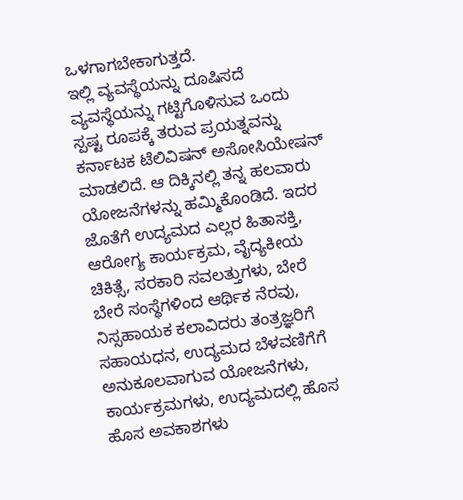ಒಳಗಾಗಬೇಕಾಗುತ್ತದೆ.
ಇಲ್ಲಿ ವ್ಯವಸ್ಥೆಯನ್ನು ದೂಷಿಸದೆ ವ್ಯವಸ್ಥೆಯನ್ನು ಗಟ್ಟಿಗೊಳಿಸುವ ಒಂದು ಸ್ಪಷ್ಟ ರೂಪಕ್ಕೆ ತರುವ ಪ್ರಯತ್ನವನ್ನು ಕರ್ನಾಟಕ ಟೆಲಿವಿಷನ್ ಅಸೋಸಿಯೇಷನ್ ಮಾಡಲಿದೆ. ಆ ದಿಕ್ಕಿನಲ್ಲಿ ತನ್ನ ಹಲವಾರು ಯೋಜನೆಗಳನ್ನು ಹಮ್ಮಿಕೊಂಡಿದೆ. ಇದರ ಜೊತೆಗೆ ಉದ್ಯಮದ ಎಲ್ಲರ ಹಿತಾಸಕ್ತಿ, ಆರೋಗ್ಯ ಕಾರ್ಯಕ್ರಮ, ವೈದ್ಯಕೀಯ ಚಿಕಿತ್ಸೆ, ಸರಕಾರಿ ಸವಲತ್ತುಗಳು, ಬೇರೆ ಬೇರೆ ಸಂಸ್ಥೆಗಳಿಂದ ಆರ್ಥಿಕ ನೆರವು, ನಿಸ್ಸಹಾಯಕ ಕಲಾವಿದರು ತಂತ್ರಜ್ಞರಿಗೆ ಸಹಾಯಧನ, ಉದ್ಯಮದ ಬೆಳವಣಿಗೆಗೆ ಅನುಕೂಲವಾಗುವ ಯೋಜನೆಗಳು, ಕಾರ್ಯಕ್ರಮಗಳು, ಉದ್ಯಮದಲ್ಲಿ ಹೊಸ ಹೊಸ ಅವಕಾಶಗಳು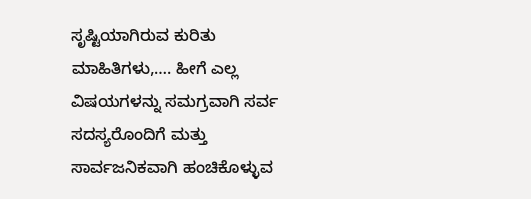ಸೃಷ್ಟಿಯಾಗಿರುವ ಕುರಿತು ಮಾಹಿತಿಗಳು,…. ಹೀಗೆ ಎಲ್ಲ ವಿಷಯಗಳನ್ನು ಸಮಗ್ರವಾಗಿ ಸರ್ವ ಸದಸ್ಯರೊಂದಿಗೆ ಮತ್ತು ಸಾರ್ವಜನಿಕವಾಗಿ ಹಂಚಿಕೊಳ್ಳುವ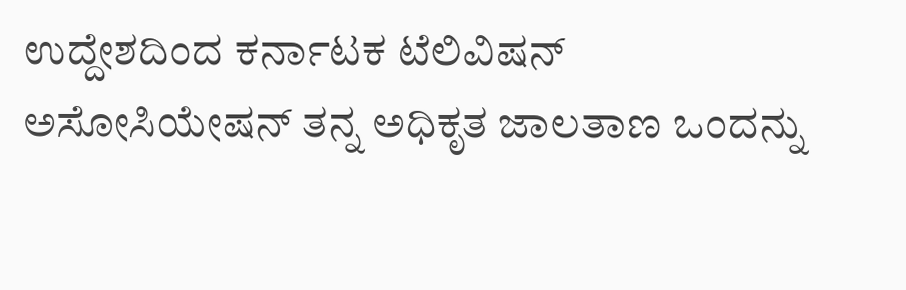ಉದ್ದೇಶದಿಂದ ಕರ್ನಾಟಕ ಟೆಲಿವಿಷನ್ ಅಸೋಸಿಯೇಷನ್ ತನ್ನ ಅಧಿಕೃತ ಜಾಲತಾಣ ಒಂದನ್ನು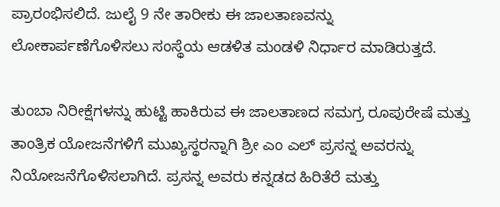ಪ್ರಾರಂಭಿಸಲಿದೆ. ಜುಲೈ 9 ನೇ ತಾರೀಕು ಈ ಜಾಲತಾಣವನ್ನು ಲೋಕಾರ್ಪಣೆಗೊಳಿಸಲು ಸಂಸ್ಥೆಯ ಆಡಳಿತ ಮಂಡಳಿ ನಿರ್ಧಾರ ಮಾಡಿರುತ್ತದೆ.

ತುಂಬಾ ನಿರೀಕ್ಷೆಗಳನ್ನು ಹುಟ್ಟಿ ಹಾಕಿರುವ ಈ ಜಾಲತಾಣದ ಸಮಗ್ರ ರೂಪುರೇಷೆ ಮತ್ತು ತಾಂತ್ರಿಕ ಯೋಜನೆಗಳಿಗೆ ಮುಖ್ಯಸ್ಥರನ್ನಾಗಿ ಶ್ರೀ ಎಂ ಎಲ್ ಪ್ರಸನ್ನ ಅವರನ್ನು ನಿಯೋಜನೆಗೊಳಿಸಲಾಗಿದೆ. ಪ್ರಸನ್ನ ಅವರು ಕನ್ನಡದ ಹಿರಿತೆರೆ ಮತ್ತು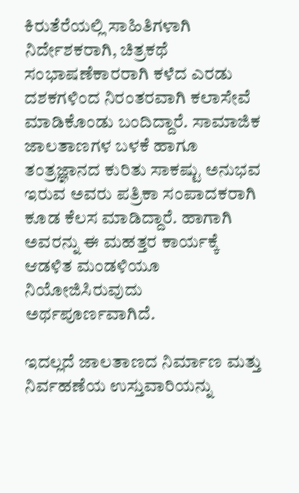ಕಿರುತೆರೆಯಲ್ಲಿ ಸಾಹಿತಿಗಳಾಗಿ ನಿರ್ದೇಶಕರಾಗಿ, ಚಿತ್ರಕಥೆ ಸಂಭಾಷಣೆಕಾರರಾಗಿ ಕಳೆದ ಎರಡು ದಶಕಗಳಿಂದ ನಿರಂತರವಾಗಿ ಕಲಾಸೇವೆ ಮಾಡಿಕೊಂಡು ಬಂದಿದ್ದಾರೆ. ಸಾಮಾಜಿಕ ಜಾಲತಾಣಗಳ ಬಳಕೆ ಹಾಗೂ ತಂತ್ರಜ್ಞಾನದ ಕುರಿತು ಸಾಕಷ್ಟು ಅನುಭವ ಇರುವ ಅವರು ಪತ್ರಿಕಾ ಸಂಪಾದಕರಾಗಿ ಕೂಡ ಕೆಲಸ ಮಾಡಿದ್ದಾರೆ. ಹಾಗಾಗಿ ಅವರನ್ನು ಈ ಮಹತ್ತರ ಕಾರ್ಯಕ್ಕೆ ಆಡಳಿತ ಮಂಡಳಿಯೂ ನಿಯೋಜಿಸಿರುವುದು ಅರ್ಥಪೂರ್ಣವಾಗಿದೆ.

ಇದಲ್ಲದೆ ಜಾಲತಾಣದ ನಿರ್ಮಾಣ ಮತ್ತು ನಿರ್ವಹಣೆಯ ಉಸ್ತುವಾರಿಯನ್ನು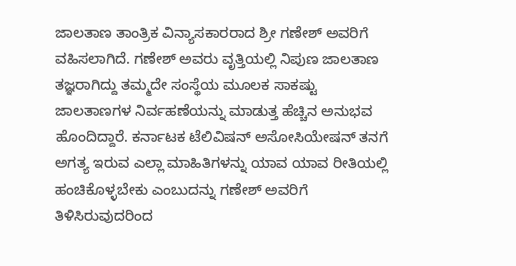ಜಾಲತಾಣ ತಾಂತ್ರಿಕ ವಿನ್ಯಾಸಕಾರರಾದ ಶ್ರೀ ಗಣೇಶ್ ಅವರಿಗೆ ವಹಿಸಲಾಗಿದೆ. ಗಣೇಶ್ ಅವರು ವೃತ್ತಿಯಲ್ಲಿ ನಿಪುಣ ಜಾಲತಾಣ ತಜ್ಞರಾಗಿದ್ದು ತಮ್ಮದೇ ಸಂಸ್ಥೆಯ ಮೂಲಕ ಸಾಕಷ್ಟು ಜಾಲತಾಣಗಳ ನಿರ್ವಹಣೆಯನ್ನು ಮಾಡುತ್ತ ಹೆಚ್ಚಿನ ಅನುಭವ ಹೊಂದಿದ್ದಾರೆ. ಕರ್ನಾಟಕ ಟೆಲಿವಿಷನ್ ಅಸೋಸಿಯೇಷನ್ ತನಗೆ ಅಗತ್ಯ ಇರುವ ಎಲ್ಲಾ ಮಾಹಿತಿಗಳನ್ನು ಯಾವ ಯಾವ ರೀತಿಯಲ್ಲಿ ಹಂಚಿಕೊಳ್ಳಬೇಕು ಎಂಬುದನ್ನು ಗಣೇಶ್ ಅವರಿಗೆ ತಿಳಿಸಿರುವುದರಿಂದ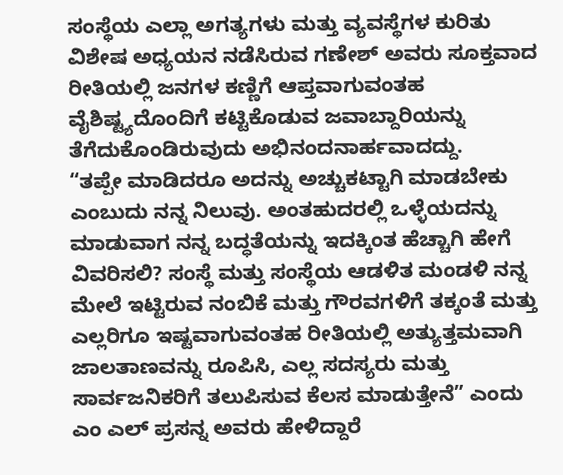ಸಂಸ್ಥೆಯ ಎಲ್ಲಾ ಅಗತ್ಯಗಳು ಮತ್ತು ವ್ಯವಸ್ಥೆಗಳ ಕುರಿತು ವಿಶೇಷ ಅಧ್ಯಯನ ನಡೆಸಿರುವ ಗಣೇಶ್ ಅವರು ಸೂಕ್ತವಾದ ರೀತಿಯಲ್ಲಿ ಜನಗಳ ಕಣ್ಣಿಗೆ ಆಪ್ತವಾಗುವಂತಹ ವೈಶಿಷ್ಟ್ಯದೊಂದಿಗೆ ಕಟ್ಟಿಕೊಡುವ ಜವಾಬ್ದಾರಿಯನ್ನು ತೆಗೆದುಕೊಂಡಿರುವುದು ಅಭಿನಂದನಾರ್ಹವಾದದ್ದು.
“ತಪ್ಪೇ ಮಾಡಿದರೂ ಅದನ್ನು ಅಚ್ಚುಕಟ್ಟಾಗಿ ಮಾಡಬೇಕು ಎಂಬುದು ನನ್ನ ನಿಲುವು. ಅಂತಹುದರಲ್ಲಿ ಒಳ್ಳೆಯದನ್ನು ಮಾಡುವಾಗ ನನ್ನ ಬದ್ಧತೆಯನ್ನು ಇದಕ್ಕಿಂತ ಹೆಚ್ಚಾಗಿ ಹೇಗೆ ವಿವರಿಸಲಿ? ಸಂಸ್ಥೆ ಮತ್ತು ಸಂಸ್ಥೆಯ ಆಡಳಿತ ಮಂಡಳಿ ನನ್ನ ಮೇಲೆ ಇಟ್ಟಿರುವ ನಂಬಿಕೆ ಮತ್ತು ಗೌರವಗಳಿಗೆ ತಕ್ಕಂತೆ ಮತ್ತು ಎಲ್ಲರಿಗೂ ಇಷ್ಟವಾಗುವಂತಹ ರೀತಿಯಲ್ಲಿ ಅತ್ಯುತ್ತಮವಾಗಿ ಜಾಲತಾಣವನ್ನು ರೂಪಿಸಿ, ಎಲ್ಲ ಸದಸ್ಯರು ಮತ್ತು ಸಾರ್ವಜನಿಕರಿಗೆ ತಲುಪಿಸುವ ಕೆಲಸ ಮಾಡುತ್ತೇನೆ” ಎಂದು ಎಂ ಎಲ್ ಪ್ರಸನ್ನ ಅವರು ಹೇಳಿದ್ದಾರೆ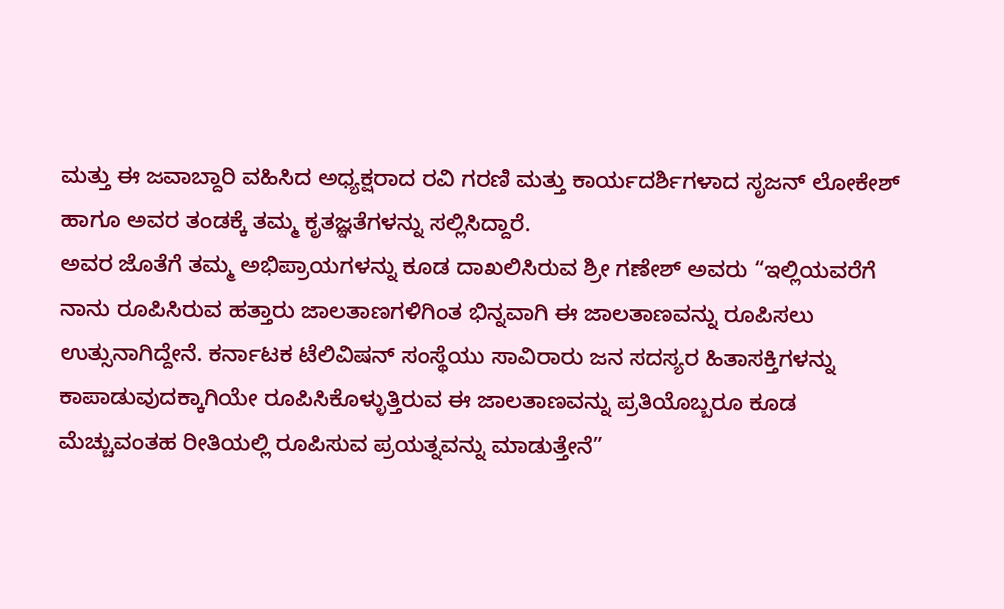ಮತ್ತು ಈ ಜವಾಬ್ದಾರಿ ವಹಿಸಿದ ಅಧ್ಯಕ್ಷರಾದ ರವಿ ಗರಣಿ ಮತ್ತು ಕಾರ್ಯದರ್ಶಿಗಳಾದ ಸೃಜನ್ ಲೋಕೇಶ್ ಹಾಗೂ ಅವರ ತಂಡಕ್ಕೆ ತಮ್ಮ ಕೃತಜ್ಞತೆಗಳನ್ನು ಸಲ್ಲಿಸಿದ್ದಾರೆ.
ಅವರ ಜೊತೆಗೆ ತಮ್ಮ ಅಭಿಪ್ರಾಯಗಳನ್ನು ಕೂಡ ದಾಖಲಿಸಿರುವ ಶ್ರೀ ಗಣೇಶ್ ಅವರು “ಇಲ್ಲಿಯವರೆಗೆ ನಾನು ರೂಪಿಸಿರುವ ಹತ್ತಾರು ಜಾಲತಾಣಗಳಿಗಿಂತ ಭಿನ್ನವಾಗಿ ಈ ಜಾಲತಾಣವನ್ನು ರೂಪಿಸಲು ಉತ್ಸುನಾಗಿದ್ದೇನೆ. ಕರ್ನಾಟಕ ಟೆಲಿವಿಷನ್ ಸಂಸ್ಥೆಯು ಸಾವಿರಾರು ಜನ ಸದಸ್ಯರ ಹಿತಾಸಕ್ತಿಗಳನ್ನು ಕಾಪಾಡುವುದಕ್ಕಾಗಿಯೇ ರೂಪಿಸಿಕೊಳ್ಳುತ್ತಿರುವ ಈ ಜಾಲತಾಣವನ್ನು ಪ್ರತಿಯೊಬ್ಬರೂ ಕೂಡ ಮೆಚ್ಚುವಂತಹ ರೀತಿಯಲ್ಲಿ ರೂಪಿಸುವ ಪ್ರಯತ್ನವನ್ನು ಮಾಡುತ್ತೇನೆ”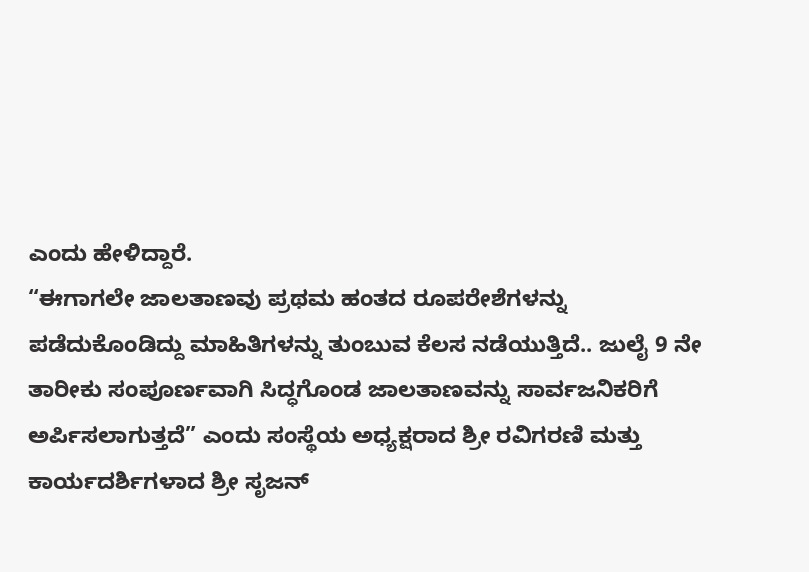ಎಂದು ಹೇಳಿದ್ದಾರೆ.
“ಈಗಾಗಲೇ ಜಾಲತಾಣವು ಪ್ರಥಮ ಹಂತದ ರೂಪರೇಶೆಗಳನ್ನು ಪಡೆದುಕೊಂಡಿದ್ದು ಮಾಹಿತಿಗಳನ್ನು ತುಂಬುವ ಕೆಲಸ ನಡೆಯುತ್ತಿದೆ.. ಜುಲೈ 9 ನೇ ತಾರೀಕು ಸಂಪೂರ್ಣವಾಗಿ ಸಿದ್ಧಗೊಂಡ ಜಾಲತಾಣವನ್ನು ಸಾರ್ವಜನಿಕರಿಗೆ ಅರ್ಪಿಸಲಾಗುತ್ತದೆ” ಎಂದು ಸಂಸ್ಥೆಯ ಅಧ್ಯಕ್ಷರಾದ ಶ್ರೀ ರವಿಗರಣಿ ಮತ್ತು ಕಾರ್ಯದರ್ಶಿಗಳಾದ ಶ್ರೀ ಸೃಜನ್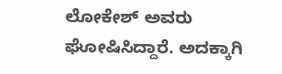ಲೋಕೇಶ್ ಅವರು ಘೋಷಿಸಿದ್ದಾರೆ. ಅದಕ್ಕಾಗಿ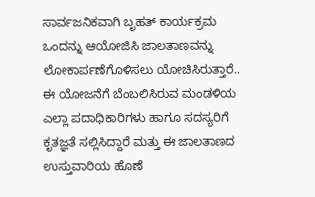ಸಾರ್ವಜನಿಕವಾಗಿ ಬೃಹತ್ ಕಾರ್ಯಕ್ರಮ ಒಂದನ್ನು ಆಯೋಜಿಸಿ ಜಾಲತಾಣವನ್ನು ಲೋಕಾರ್ಪಣೆಗೊಳಿಸಲು ಯೋಚಿಸಿರುತ್ತಾರೆ.. ಈ ಯೋಜನೆಗೆ ಬೆಂಬಲಿಸಿರುವ ಮಂಡಳಿಯ ಎಲ್ಲಾ ಪದಾಧಿಕಾರಿಗಳು ಹಾಗೂ ಸದಸ್ಯರಿಗೆ ಕೃತಜ್ಞತೆ ಸಲ್ಲಿಸಿದ್ದಾರೆ ಮತ್ತು ಈ ಜಾಲತಾಣದ ಉಸ್ತುವಾರಿಯ ಹೊಣೆ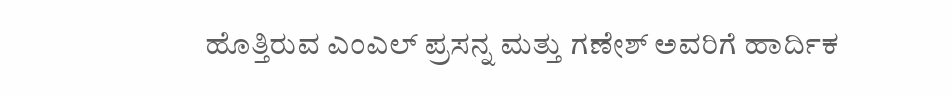ಹೊತ್ತಿರುವ ಎಂಎಲ್ ಪ್ರಸನ್ನ ಮತ್ತು ಗಣೇಶ್ ಅವರಿಗೆ ಹಾರ್ದಿಕ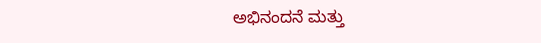ಅಭಿನಂದನೆ ಮತ್ತು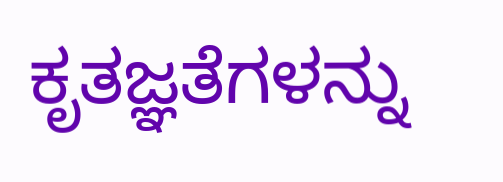ಕೃತಜ್ಞತೆಗಳನ್ನು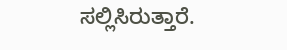ಸಲ್ಲಿಸಿರುತ್ತಾರೆ.